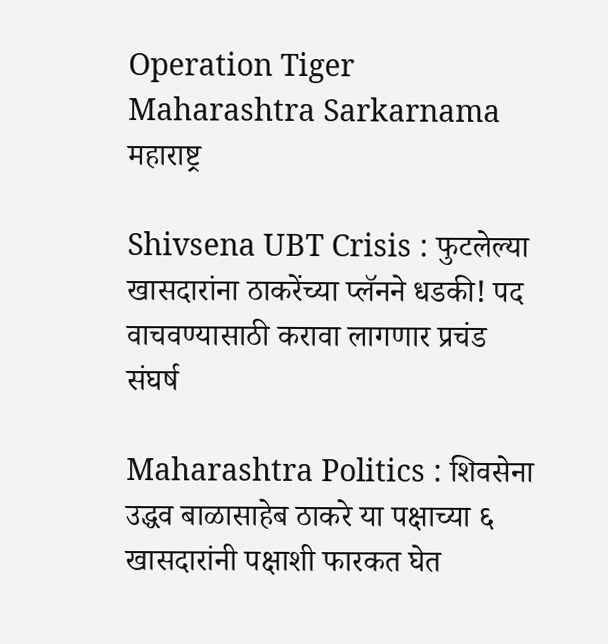Operation Tiger Maharashtra Sarkarnama
महाराष्ट्र

Shivsena UBT Crisis : फुटलेल्या खासदारांना ठाकरेंच्या प्लॅनने धडकी! पद वाचवण्यासाठी करावा लागणार प्रचंड संघर्ष

Maharashtra Politics : शिवसेना उद्धव बाळासाहेब ठाकरे या पक्षाच्या ६ खासदारांनी पक्षाशी फारकत घेत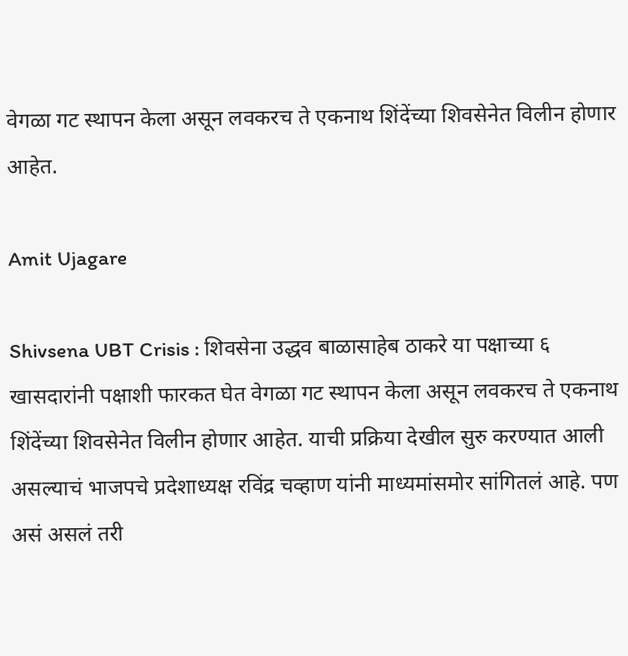वेगळा गट स्थापन केला असून लवकरच ते एकनाथ शिंदेंच्या शिवसेनेत विलीन होणार आहेत.

Amit Ujagare

Shivsena UBT Crisis : शिवसेना उद्धव बाळासाहेब ठाकरे या पक्षाच्या ६ खासदारांनी पक्षाशी फारकत घेत वेगळा गट स्थापन केला असून लवकरच ते एकनाथ शिंदेंच्या शिवसेनेत विलीन होणार आहेत. याची प्रक्रिया देखील सुरु करण्यात आली असल्याचं भाजपचे प्रदेशाध्यक्ष रविंद्र चव्हाण यांनी माध्यमांसमोर सांगितलं आहे. पण असं असलं तरी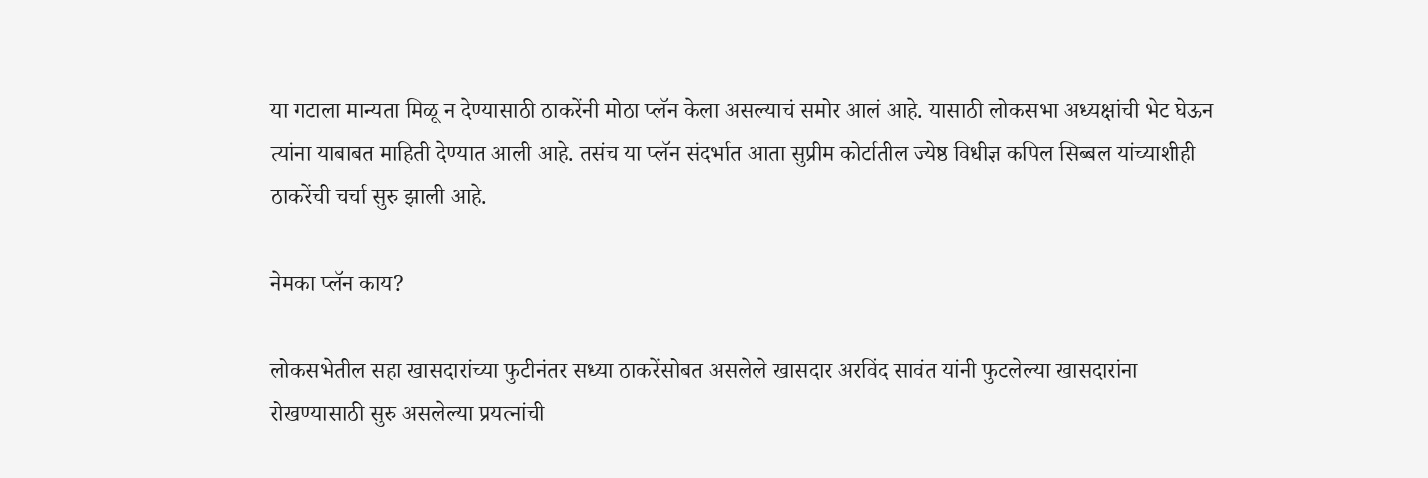या गटाला मान्यता मिळू न देण्यासाठी ठाकरेंनी मोठा प्लॅन केला असल्याचं समोर आलं आहे. यासाठी लोकसभा अध्यक्षांची भेट घेऊन त्यांना याबाबत माहिती देण्यात आली आहे. तसंच या प्लॅन संदर्भात आता सुप्रीम कोर्टातील ज्येष्ठ विधीज्ञ कपिल सिब्बल यांच्याशीही ठाकरेंची चर्चा सुरु झाली आहे.

नेमका प्लॅन काय?

लोकसभेतील सहा खासदारांच्या फुटीनंतर सध्या ठाकरेंसोबत असलेले खासदार अरविंद सावंत यांनी फुटलेल्या खासदारांना रोखण्यासाठी सुरु असलेल्या प्रयत्नांची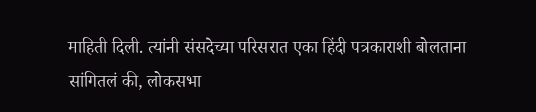माहिती दिली. त्यांनी संसदेच्या परिसरात एका हिंदी पत्रकाराशी बोलताना सांगितलं की, लोकसभा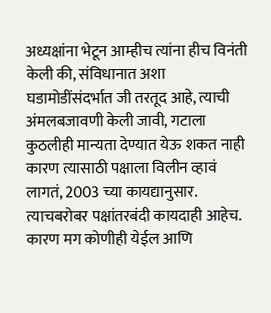अध्यक्षांना भेटून आम्हीच त्यांना हीच विनंती केली की, संविधानात अशा घडामोडींसंदर्भात जी तरतूद आहे, त्याची अंमलबजावणी केली जावी, गटाला कुठलीही मान्यता देण्यात येऊ शकत नाही कारण त्यासाठी पक्षाला विलीन व्हावं लागतं, 2003 च्या कायद्यानुसार. त्याचबरोबर पक्षांतरबंदी कायदाही आहेच. कारण मग कोणीही येईल आणि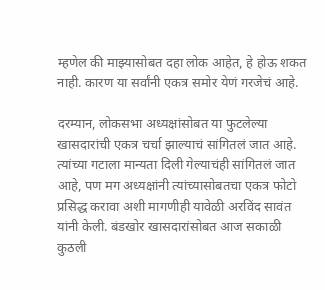म्हणेल की माझ्यासोबत दहा लोक आहेत, हे होऊ शकत नाही. कारण या सर्वांनी एकत्र समोर येणं गरजेचं आहे.

दरम्यान, लोकसभा अध्यक्षांसोबत या फुटलेल्या खासदारांची एकत्र चर्चा झाल्याचं सांगितलं जात आहे. त्यांच्या गटाला मान्यता दिली गेल्याचंही सांगितलं जात आहे, पण मग अध्यक्षांनी त्यांच्यासोबतचा एकत्र फोटो प्रसिद्ध करावा अशी मागणीही यावेळी अरविंद सावंत यांनी केली. बंडखोर खासदारांसोबत आज सकाळी कुठली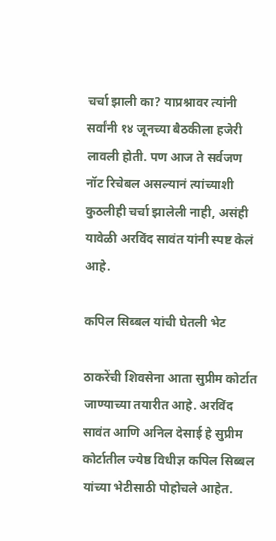चर्चा झाली का? याप्रश्नावर त्यांनी सर्वांनी १४ जूनच्या बैठकीला हजेरी लावली होती. पण आज ते सर्वजण नॉट रिचेबल असल्यानं त्यांच्याशी कुठलीही चर्चा झालेली नाही, असंही यावेळी अरविंद सावंत यांनी स्पष्ट केलं आहे.

कपिल सिब्बल यांची घेतली भेट

ठाकरेंची शिवसेना आता सुप्रीम कोर्टात जाण्याच्या तयारीत आहे. अरविंद सावंत आणि अनिल देसाई हे सुप्रीम कोर्टातील ज्येष्ठ विधीज्ञ कपिल सिब्बल यांच्या भेटीसाठी पोहोचले आहेत.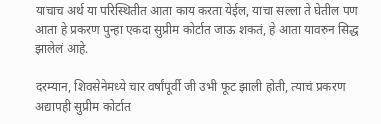याचाच अर्थ या परिस्थितीत आता काय करता येईल, याचा सल्ला ते घेतील पण आता हे प्रकरण पुन्हा एकदा सुप्रीम कोर्टात जाऊ शकतं, हे आता यावरुन सिद्ध झालेलं आहे.

दरम्यान, शिवसेनेमध्ये चार वर्षांपूर्वी जी उभी फूट झाली होती, त्याचं प्रकरण अद्यापही सुप्रीम कोर्टात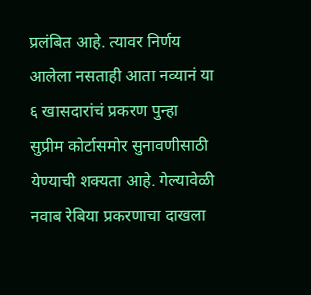प्रलंबित आहे. त्यावर निर्णय आलेला नसताही आता नव्यानं या ६ खासदारांचं प्रकरण पुन्हा सुप्रीम कोर्टासमोर सुनावणीसाठी येण्याची शक्यता आहे. गेल्यावेळी नवाब रेबिया प्रकरणाचा दाखला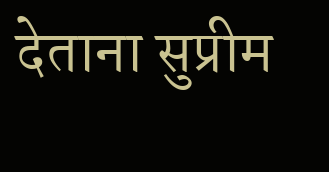देताना सुप्रीम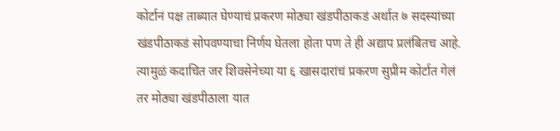कोर्टानं पक्ष ताब्यात घेण्याचं प्रकरण मोठ्या खंडपीठाकडं अर्थात ७ सदस्यांच्या खंडपीठाकडं सोपवण्याचा निर्णय घेतला होता पण ते ही अद्याप प्रलंबितच आहे. त्यामुळं कदाचित जर शिवसेनेच्या या ६ खासदारांचं प्रकरण सुप्रीम कोर्टात गेलं तर मोठ्या खंडपीठाला यात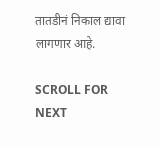तातडीनं निकाल द्यावा लागणार आहे.

SCROLL FOR NEXT